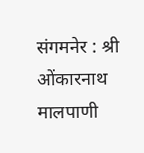संगमनेर : श्री ओंकारनाथ मालपाणी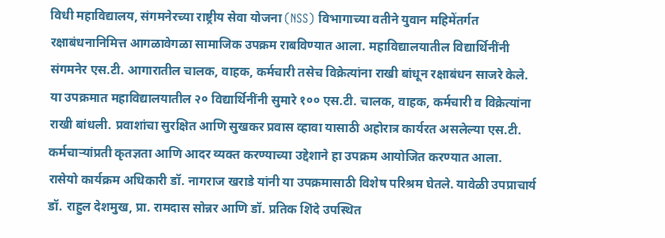विधी महाविद्यालय, संगमनेरच्या राष्ट्रीय सेवा योजना (NSS) विभागाच्या वतीने युवान महिमेंतर्गत रक्षाबंधनानिमित्त आगळावेगळा सामाजिक उपक्रम राबविण्यात आला. महाविद्यालयातील विद्यार्थिनींनी संगमनेर एस.टी. आगारातील चालक, वाहक, कर्मचारी तसेच विक्रेत्यांना राखी बांधून रक्षाबंधन साजरे केले.
या उपक्रमात महाविद्यालयातील २० विद्यार्थिनींनी सुमारे १०० एस.टी. चालक, वाहक, कर्मचारी व विक्रेत्यांना राखी बांधली. प्रवाशांचा सुरक्षित आणि सुखकर प्रवास व्हावा यासाठी अहोरात्र कार्यरत असलेल्या एस.टी. कर्मचाऱ्यांप्रती कृतज्ञता आणि आदर व्यक्त करण्याच्या उद्देशाने हा उपक्रम आयोजित करण्यात आला.
रासेयो कार्यक्रम अधिकारी डॉ. नागराज खराडे यांनी या उपक्रमासाठी विशेष परिश्रम घेतले. यावेळी उपप्राचार्य डॉ. राहुल देशमुख, प्रा. रामदास सोन्नर आणि डॉ. प्रतिक शिंदे उपस्थित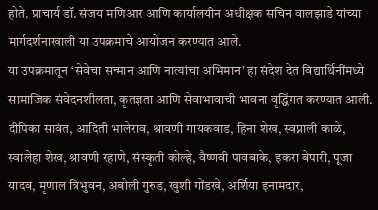होते. प्राचार्य डॉ. संजय मणिआर आणि कार्यालयीन अधीक्षक सचिन वालझाडे यांच्या मार्गदर्शनाखाली या उपक्रमाचे आयोजन करण्यात आले.
या उपक्रमातून ‘सेवेचा सन्मान आणि नात्यांचा अभिमान’ हा संदेश देत विद्यार्थिनींमध्ये सामाजिक संवेदनशीलता, कृतज्ञता आणि सेवाभावाची भावना वृद्धिंगत करण्यात आली.
दीपिका सावंत, आदिती भालेराव, श्रावणी गायकवाड, हिना शेख, स्वप्नाली काळे, स्वालेहा शेख, श्रावणी रहाणे, संस्कृती कोल्हे, वैष्णवी पावबाके, इकरा बेपारी, पूजा यादव, मृणाल त्रिभुवन, अबोली गुरुड, खुशी गोंडखे, अर्शिया इनामदार,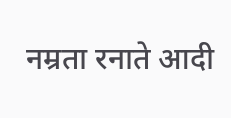नम्रता रनाते आदी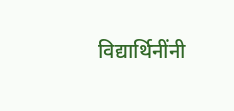विद्यार्थिनींनी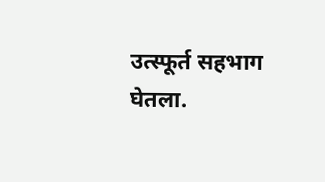उत्स्फूर्त सहभाग घेतला.